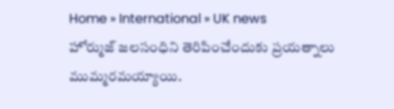Home » International » UK news
హోర్ముజ్ జలసంధిని తెరిపించేందుకు ప్రయత్నాలు ముమ్మరమయ్యాయి.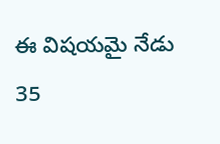ఈ విషయమై నేడు 35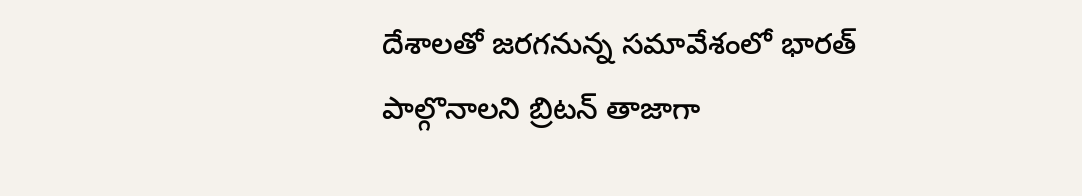దేశాలతో జరగనున్న సమావేశంలో భారత్ పాల్గొనాలని బ్రిటన్ తాజాగా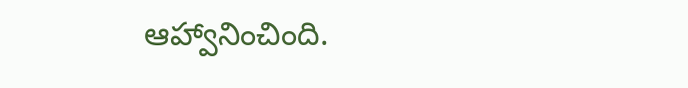ఆహ్వానించింది.